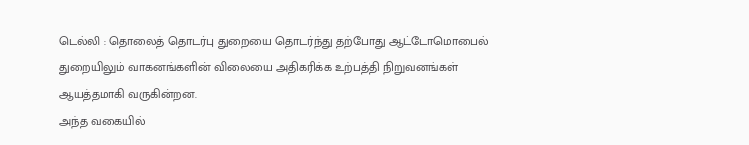டெல்லி : தொலைத் தொடர்பு துறையை தொடர்ந்து தற்போது ஆட்டோமொபைல் துறையிலும் வாகனங்களின் விலையை அதிகரிக்க உற்பத்தி நிறுவனங்கள் ஆயத்தமாகி வருகின்றன.
அந்த வகையில்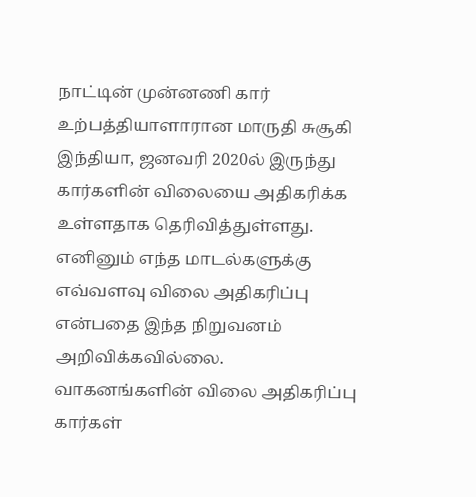நாட்டின் முன்னணி கார் உற்பத்தியாளாரான மாருதி சுசூகி இந்தியா, ஜனவரி 2020ல் இருந்து கார்களின் விலையை அதிகரிக்க உள்ளதாக தெரிவித்துள்ளது.
எனினும் எந்த மாடல்களுக்கு எவ்வளவு விலை அதிகரிப்பு என்பதை இந்த நிறுவனம் அறிவிக்கவில்லை.
வாகனங்களின் விலை அதிகரிப்பு
கார்கள்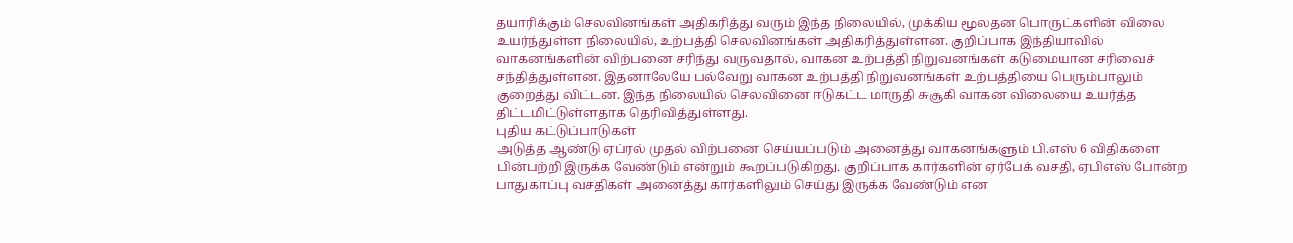தயாரிக்கும் செலவினங்கள் அதிகரித்து வரும் இந்த நிலையில், முக்கிய மூலதன பொருட்களின் விலை உயர்ந்துள்ள நிலையில், உற்பத்தி செலவினங்கள் அதிகரித்துள்ளன. குறிப்பாக இந்தியாவில் வாகனங்களின் விற்பனை சரிந்து வருவதால், வாகன உற்பத்தி நிறுவனங்கள் கடுமையான சரிவைச் சந்தித்துள்ளன. இதனாலேயே பல்வேறு வாகன உற்பத்தி நிறுவனங்கள் உற்பத்தியை பெரும்பாலும் குறைத்து விட்டன. இந்த நிலையில் செலவினை ஈடுகட்ட மாருதி சுசூகி வாகன விலையை உயர்த்த திட்டமிட்டுள்ளதாக தெரிவித்துள்ளது.
புதிய கட்டுப்பாடுகள்
அடுத்த ஆண்டு ஏப்ரல் முதல் விற்பனை செய்யப்படும் அனைத்து வாகனங்களும் பி.எஸ் 6 விதிகளை பின்பற்றி இருக்க வேண்டும் என்றும் கூறப்படுகிறது. குறிப்பாக கார்களின் ஏர்பேக் வசதி, ஏபிஎஸ் போன்ற பாதுகாப்பு வசதிகள் அனைத்து கார்களிலும் செய்து இருக்க வேண்டும் என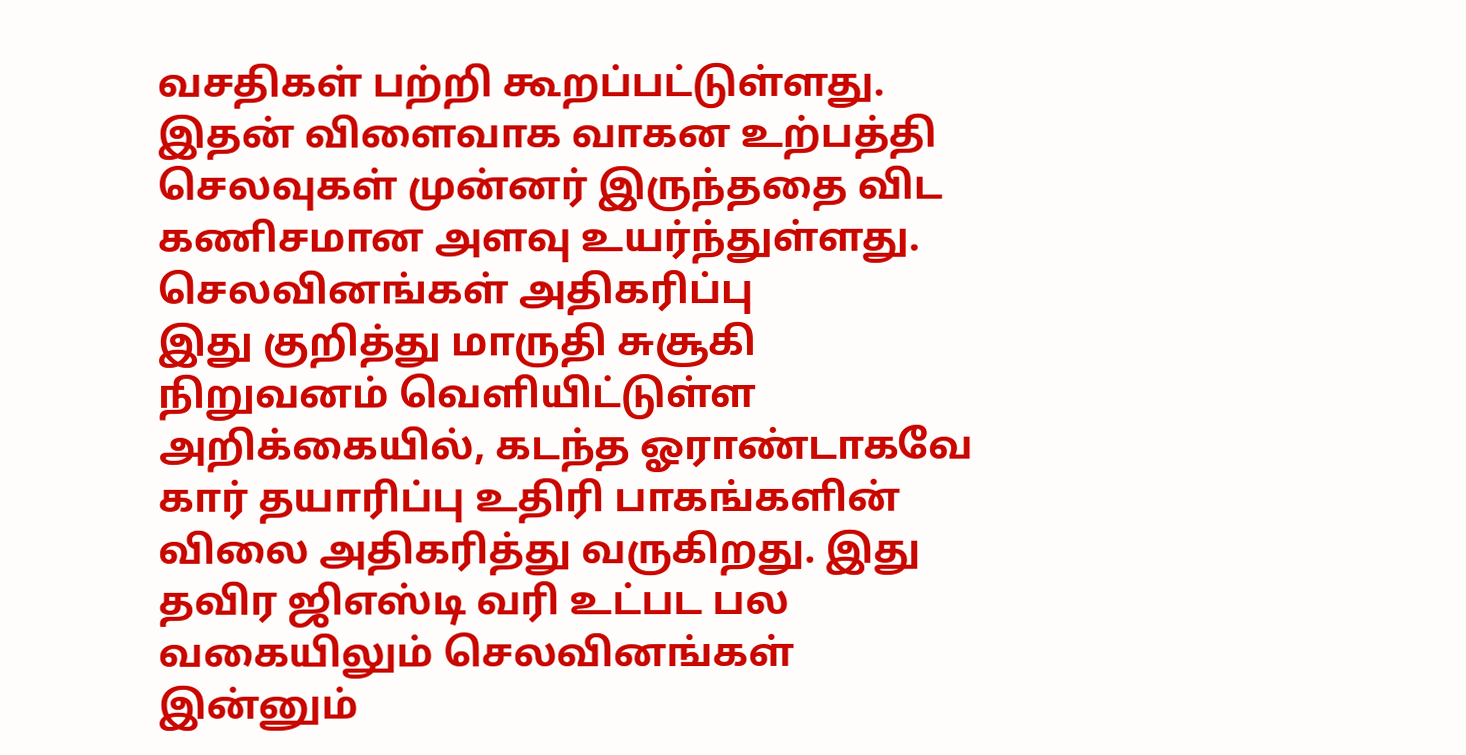வசதிகள் பற்றி கூறப்பட்டுள்ளது. இதன் விளைவாக வாகன உற்பத்தி செலவுகள் முன்னர் இருந்ததை விட கணிசமான அளவு உயர்ந்துள்ளது.
செலவினங்கள் அதிகரிப்பு
இது குறித்து மாருதி சுசூகி நிறுவனம் வெளியிட்டுள்ள அறிக்கையில், கடந்த ஓராண்டாகவே கார் தயாரிப்பு உதிரி பாகங்களின் விலை அதிகரித்து வருகிறது. இது தவிர ஜிஎஸ்டி வரி உட்பட பல வகையிலும் செலவினங்கள் இன்னும்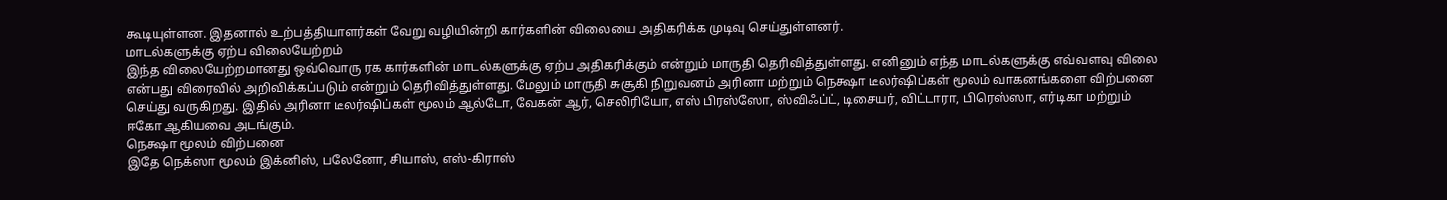கூடியுள்ளன. இதனால் உற்பத்தியாளர்கள் வேறு வழியின்றி கார்களின் விலையை அதிகரிக்க முடிவு செய்துள்ளனர்.
மாடல்களுக்கு ஏற்ப விலையேற்றம்
இந்த விலையேற்றமானது ஒவ்வொரு ரக கார்களின் மாடல்களுக்கு ஏற்ப அதிகரிக்கும் என்றும் மாருதி தெரிவித்துள்ளது. எனினும் எந்த மாடல்களுக்கு எவ்வளவு விலை என்பது விரைவில் அறிவிக்கப்படும் என்றும் தெரிவித்துள்ளது. மேலும் மாருதி சுசூகி நிறுவனம் அரினா மற்றும் நெக்ஷா டீலர்ஷிப்கள் மூலம் வாகனங்களை விற்பனை செய்து வருகிறது. இதில் அரினா டீலர்ஷிப்கள் மூலம் ஆல்டோ, வேகன் ஆர், செலிரியோ, எஸ் பிரஸ்ஸோ, ஸ்விஃப்ட், டிசையர், விட்டாரா, பிரெஸ்ஸா, எர்டிகா மற்றும் ஈகோ ஆகியவை அடங்கும்.
நெக்ஷா மூலம் விற்பனை
இதே நெக்ஸா மூலம் இக்னிஸ், பலேனோ, சியாஸ், எஸ்-கிராஸ்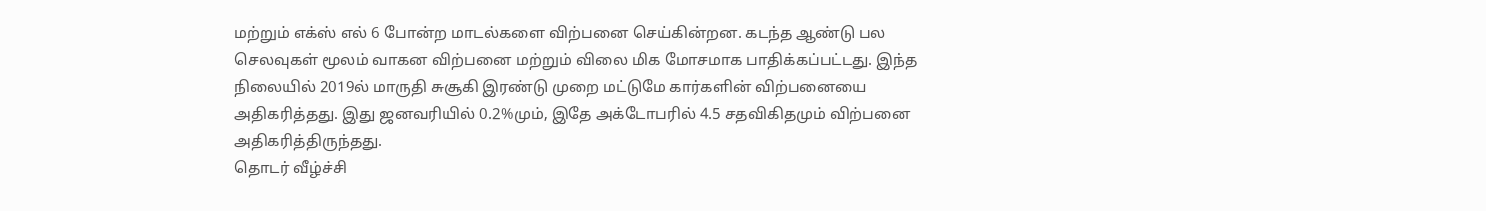மற்றும் எக்ஸ் எல் 6 போன்ற மாடல்களை விற்பனை செய்கின்றன. கடந்த ஆண்டு பல செலவுகள் மூலம் வாகன விற்பனை மற்றும் விலை மிக மோசமாக பாதிக்கப்பட்டது. இந்த நிலையில் 2019ல் மாருதி சுசூகி இரண்டு முறை மட்டுமே கார்களின் விற்பனையை அதிகரித்தது. இது ஜனவரியில் 0.2%மும், இதே அக்டோபரில் 4.5 சதவிகிதமும் விற்பனை அதிகரித்திருந்தது.
தொடர் வீழ்ச்சி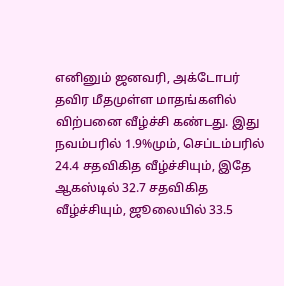எனினும் ஜனவரி, அக்டோபர் தவிர மீதமுள்ள மாதங்களில் விற்பனை வீழ்ச்சி கண்டது. இது நவம்பரில் 1.9%மும், செப்டம்பரில் 24.4 சதவிகித வீழ்ச்சியும், இதே ஆகஸ்டில் 32.7 சதவிகித வீழ்ச்சியும், ஜூலையில் 33.5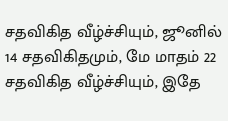சதவிகித வீழ்ச்சியும், ஜூனில் 14 சதவிகிதமும், மே மாதம் 22 சதவிகித வீழ்ச்சியும், இதே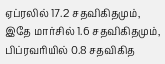ஏப்ரலில் 17.2 சதவிகிதமும், இதே மார்சில் 1.6 சதவிகிதமும், பிப்ரவரியில் 0.8 சதவிகித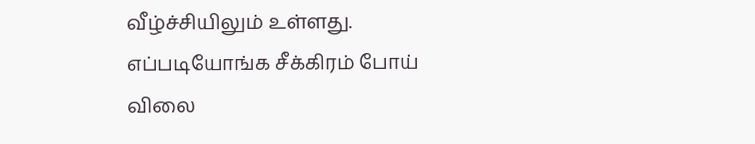வீழ்ச்சியிலும் உள்ளது.
எப்படியோங்க சீக்கிரம் போய் விலை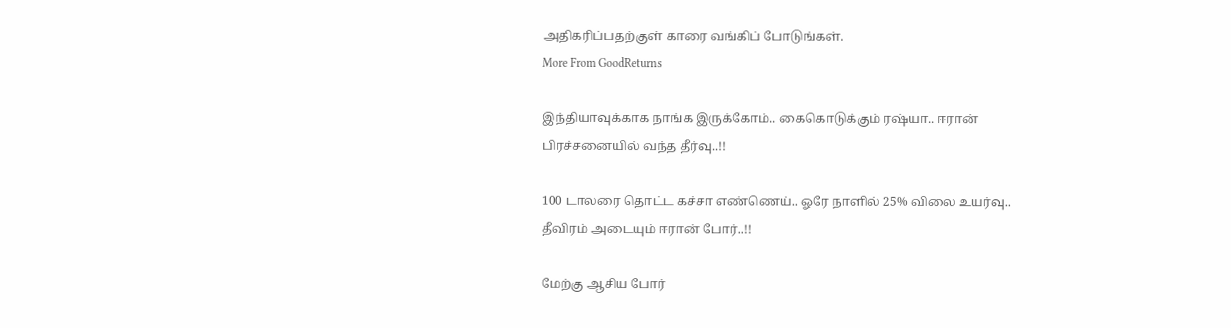அதிகரிப்பதற்குள் காரை வங்கிப் போடுங்கள்.
More From GoodReturns

இந்தியாவுக்காக நாங்க இருக்கோம்.. கைகொடுக்கும் ரஷ்யா.. ஈரான் பிரச்சனையில் வந்த தீர்வு..!!

100 டாலரை தொட்ட கச்சா எண்ணெய்.. ஓரே நாளில் 25% விலை உயர்வு.. தீவிரம் அடையும் ஈரான் போர்..!!

மேற்கு ஆசிய போர்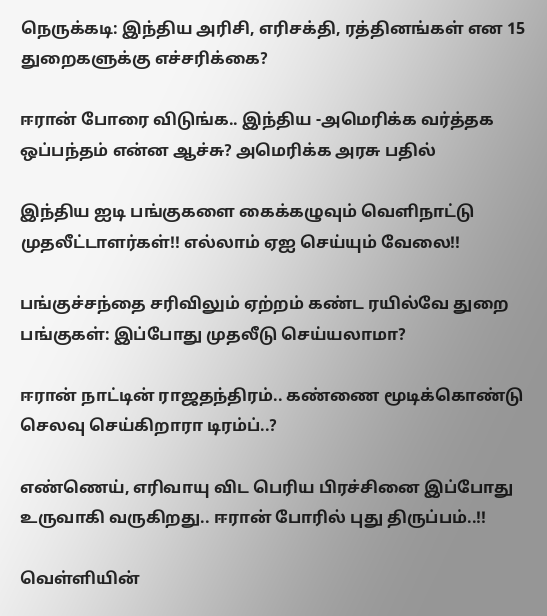நெருக்கடி: இந்திய அரிசி, எரிசக்தி, ரத்தினங்கள் என 15 துறைகளுக்கு எச்சரிக்கை?

ஈரான் போரை விடுங்க.. இந்திய -அமெரிக்க வர்த்தக ஒப்பந்தம் என்ன ஆச்சு? அமெரிக்க அரசு பதில்

இந்திய ஐடி பங்குகளை கைக்கழுவும் வெளிநாட்டு முதலீட்டாளர்கள்!! எல்லாம் ஏஐ செய்யும் வேலை!!

பங்குச்சந்தை சரிவிலும் ஏற்றம் கண்ட ரயில்வே துறை பங்குகள்: இப்போது முதலீடு செய்யலாமா?

ஈரான் நாட்டின் ராஜதந்திரம்.. கண்ணை மூடிக்கொண்டு செலவு செய்கிறாரா டிரம்ப்..?

எண்ணெய், எரிவாயு விட பெரிய பிரச்சினை இப்போது உருவாகி வருகிறது.. ஈரான் போரில் புது திருப்பம்..!!

வெள்ளியின்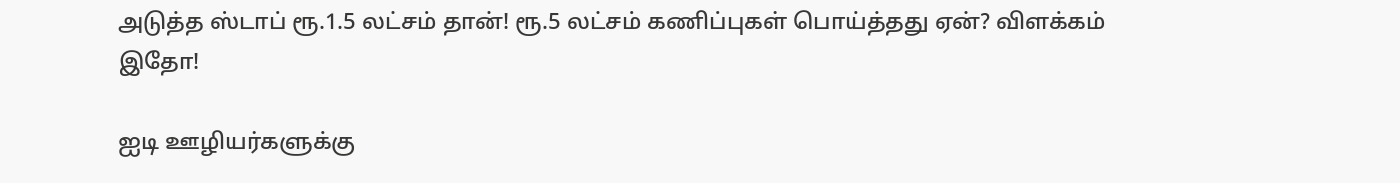அடுத்த ஸ்டாப் ரூ.1.5 லட்சம் தான்! ரூ.5 லட்சம் கணிப்புகள் பொய்த்தது ஏன்? விளக்கம் இதோ!

ஐடி ஊழியர்களுக்கு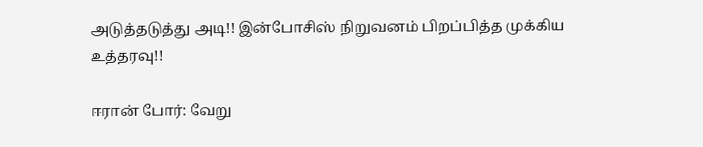அடுத்தடுத்து அடி!! இன்போசிஸ் நிறுவனம் பிறப்பித்த முக்கிய உத்தரவு!!

ஈரான் போர்: வேறு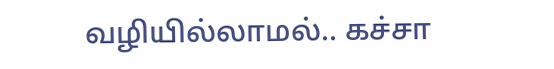வழியில்லாமல்.. கச்சா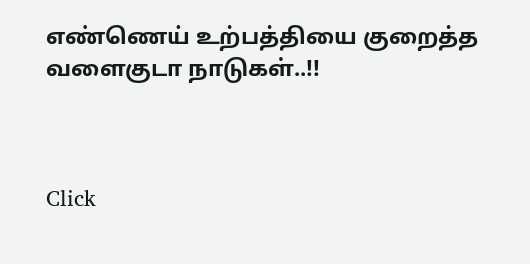எண்ணெய் உற்பத்தியை குறைத்த வளைகுடா நாடுகள்..!!



Click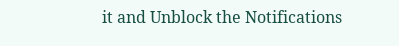it and Unblock the Notifications